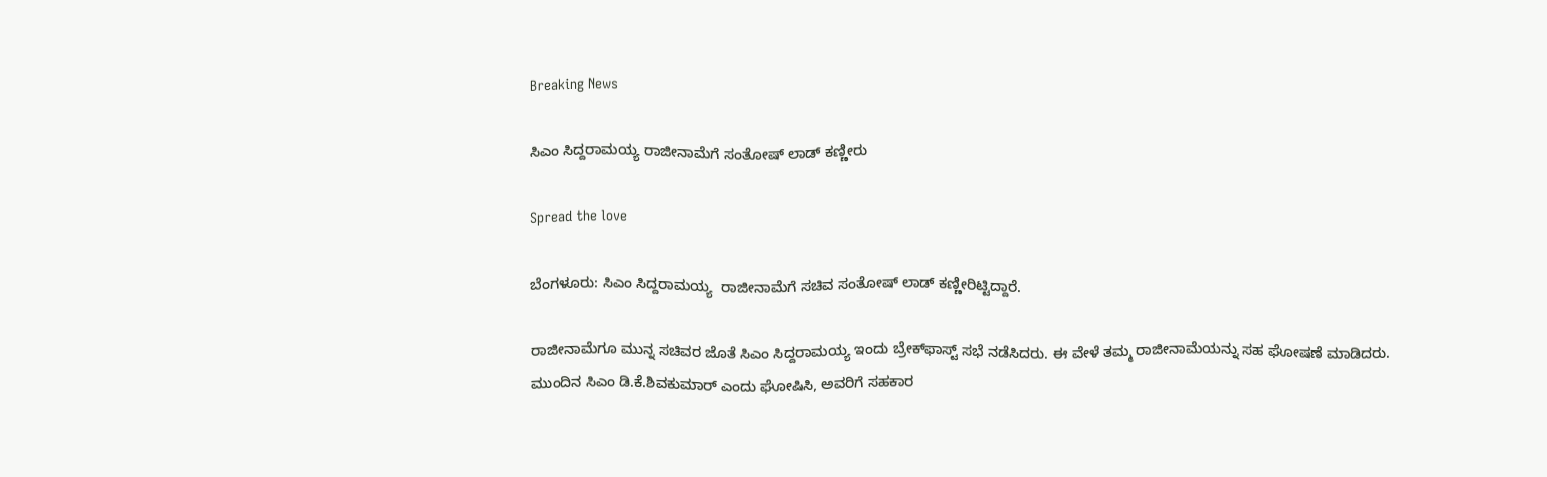Breaking News

ಸಿಎಂ ಸಿದ್ದರಾಮಯ್ಯ ರಾಜೀನಾಮೆಗೆ ಸಂತೋಷ್‌ ಲಾಡ್‌ ಕಣ್ಣೀರು

Spread the love

ಬೆಂಗಳೂರು: ಸಿಎಂ ಸಿದ್ದರಾಮಯ್ಯ  ರಾಜೀನಾಮೆಗೆ ಸಚಿವ ಸಂತೋಷ್‌ ಲಾಡ್‌ ಕಣ್ಣೀರಿಟ್ಟಿದ್ದಾರೆ.

ರಾಜೀನಾಮೆಗೂ ಮುನ್ನ ಸಚಿವರ ಜೊತೆ ಸಿಎಂ ಸಿದ್ದರಾಮಯ್ಯ ಇಂದು ಬ್ರೇಕ್‌ಫಾಸ್ಟ್‌ ಸಭೆ ನಡೆಸಿದರು. ಈ ವೇಳೆ ತಮ್ಮ ರಾಜೀನಾಮೆಯನ್ನು ಸಹ ಘೋಷಣೆ ಮಾಡಿದರು. ಮುಂದಿನ ಸಿಎಂ ಡಿ.ಕೆ.ಶಿವಕುಮಾರ್‌ ಎಂದು ಘೋಷಿಸಿ, ಅವರಿಗೆ ಸಹಕಾರ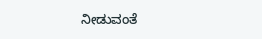ನೀಡುವಂತೆ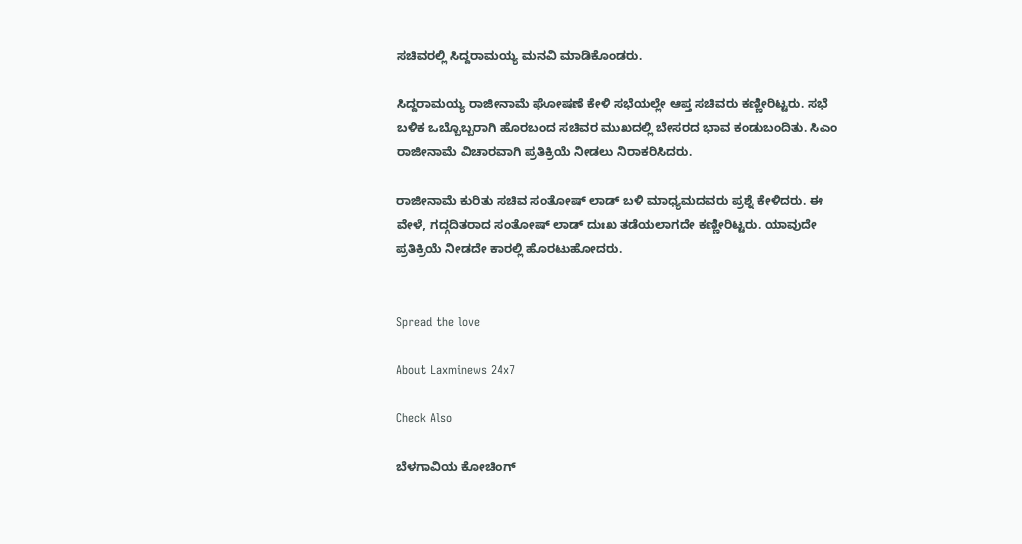ಸಚಿವರಲ್ಲಿ ಸಿದ್ದರಾಮಯ್ಯ ಮನವಿ ಮಾಡಿಕೊಂಡರು.

ಸಿದ್ದರಾಮಯ್ಯ ರಾಜೀನಾಮೆ ಘೋಷಣೆ ಕೇಳಿ ಸಭೆಯಲ್ಲೇ ಆಪ್ತ ಸಚಿವರು ಕಣ್ಣೀರಿಟ್ಟರು. ಸಭೆ ಬಳಿಕ ಒಬ್ಬೊಬ್ಬರಾಗಿ ಹೊರಬಂದ ಸಚಿವರ ಮುಖದಲ್ಲಿ ಬೇಸರದ ಭಾವ ಕಂಡುಬಂದಿತು. ಸಿಎಂ ರಾಜೀನಾಮೆ ವಿಚಾರವಾಗಿ ಪ್ರತಿಕ್ರಿಯೆ ನೀಡಲು ನಿರಾಕರಿಸಿದರು.

ರಾಜೀನಾಮೆ ಕುರಿತು ಸಚಿವ ಸಂತೋಷ್‌ ಲಾಡ್‌ ಬಳಿ ಮಾಧ್ಯಮದವರು ಪ್ರಶ್ನೆ ಕೇಳಿದರು. ಈ ವೇಳೆ, ಗದ್ಗದಿತರಾದ ಸಂತೋಷ್‌ ಲಾಡ್‌ ದುಃಖ ತಡೆಯಲಾಗದೇ ಕಣ್ಣೀರಿಟ್ಟರು. ಯಾವುದೇ ಪ್ರತಿಕ್ರಿಯೆ ನೀಡದೇ ಕಾರಲ್ಲಿ ಹೊರಟುಹೋದರು.


Spread the love

About Laxminews 24x7

Check Also

ಬೆಳಗಾವಿಯ ಕೋಚಿಂಗ್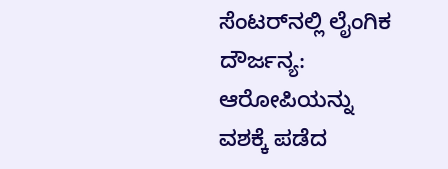ಸೆಂಟರ್‌ನಲ್ಲಿ ಲೈಂಗಿಕ ದೌರ್ಜನ್ಯ: ಆರೋಪಿಯನ್ನು ವಶಕ್ಕೆ ಪಡೆದ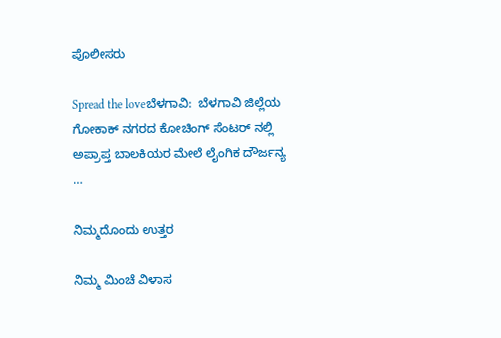ಪೊಲೀಸರು

Spread the loveಬೆಳಗಾವಿ:  ಬೆಳಗಾವಿ ಜಿಲ್ಲೆಯ ಗೋಕಾಕ್ ನಗರದ ಕೋಚಿಂಗ್ ಸೆಂಟರ್ ‌ನಲ್ಲಿ ಅಪ್ರಾಪ್ತ ಬಾಲಕಿಯರ ಮೇಲೆ ಲೈಂಗಿಕ ದೌರ್ಜನ್ಯ …

ನಿಮ್ಮದೊಂದು ಉತ್ತರ

ನಿಮ್ಮ ಮಿಂಚೆ ವಿಳಾಸ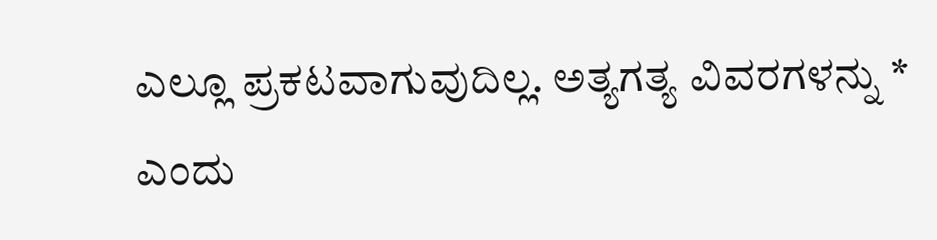ಎಲ್ಲೂ ಪ್ರಕಟವಾಗುವುದಿಲ್ಲ. ಅತ್ಯಗತ್ಯ ವಿವರಗಳನ್ನು * ಎಂದು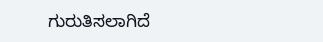ಗುರುತಿಸಲಾಗಿದೆ